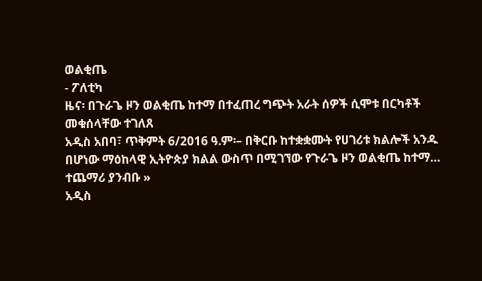ወልቂጤ
- ፖለቲካ
ዜና፡ በጉራጌ ዞን ወልቂጤ ከተማ በተፈጠረ ግጭት አራት ሰዎች ሲሞቱ በርካቶች መቁሰላቸው ተገለጸ
አዲስ አበባ፣ ጥቅምት 6/2016 ዓ.ም፡– በቅርቡ ከተቋቋሙት የሀገሪቱ ክልሎች አንዱ በሆነው ማዕከላዊ ኢትዮጵያ ክልል ውስጥ በሚገኘው የጉራጌ ዞን ወልቂጤ ከተማ…
ተጨማሪ ያንብቡ »
አዲስ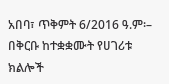አበባ፣ ጥቅምት 6/2016 ዓ.ም፡– በቅርቡ ከተቋቋሙት የሀገሪቱ ክልሎች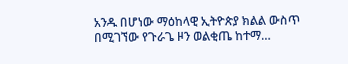አንዱ በሆነው ማዕከላዊ ኢትዮጵያ ክልል ውስጥ በሚገኘው የጉራጌ ዞን ወልቂጤ ከተማ…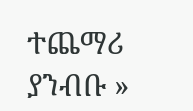ተጨማሪ ያንብቡ »